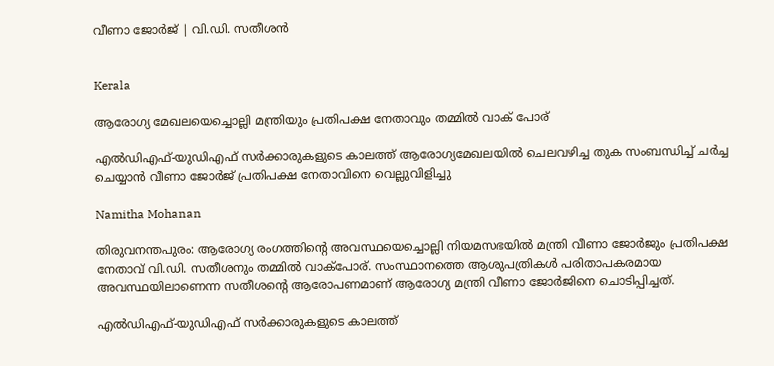വീണാ ജോർജ് | വി.ഡി. സതീശൻ


Kerala

ആരോഗ്യ മേഖലയെച്ചൊല്ലി മന്ത്രിയും പ്രതിപക്ഷ നേതാവും തമ്മിൽ വാക് പോര്

എല്‍ഡിഎഫ്-യുഡിഎഫ് സര്‍ക്കാരുകളുടെ കാലത്ത് ആരോഗ്യമേഖലയില്‍ ചെലവഴിച്ച തുക സംബന്ധിച്ച് ചര്‍ച്ച ചെയ്യാന്‍ വീണാ ജോര്‍ജ് പ്രതിപക്ഷ നേതാവിനെ വെല്ലുവിളിച്ചു

Namitha Mohanan

തിരുവനന്തപുരം: ആരോഗ്യ രംഗത്തിന്‍റെ അവസ്ഥയെച്ചൊല്ലി നിയമസഭയിൽ മന്ത്രി വീണാ ജോർജും പ്രതിപക്ഷ നേതാവ് വി.ഡി. സതീശനും തമ്മിൽ വാക്പോര്. സംസ്ഥാനത്തെ ആശുപത്രികൾ‌ പരിതാപകരമായ അവസ്ഥയിലാണെന്ന സതീശന്‍റെ ആരോപണമാണ് ആരോഗ്യ മന്ത്രി വീണാ ജോർജിനെ ചൊടിപ്പിച്ചത്.

എല്‍ഡിഎഫ്-യുഡിഎഫ് സര്‍ക്കാരുകളുടെ കാലത്ത്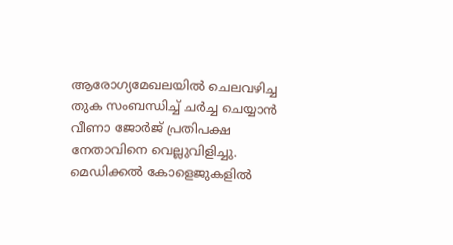ആരോഗ്യമേഖലയില്‍ ചെലവഴിച്ച തുക സംബന്ധിച്ച് ചര്‍ച്ച ചെയ്യാന്‍ വീണാ ജോര്‍ജ് പ്രതിപക്ഷ നേതാവിനെ വെല്ലുവിളിച്ചു. മെഡിക്കല്‍ കോളെജുകളില്‍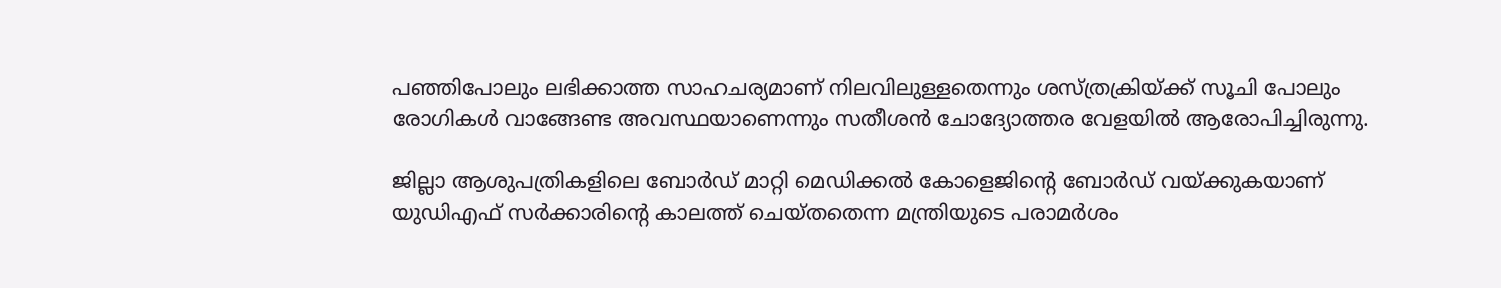പഞ്ഞിപോലും ലഭിക്കാത്ത സാഹചര്യമാണ് നിലവിലുള്ളതെന്നും ശസ്ത്രക്രിയ്ക്ക് സൂചി പോലും രോഗികള്‍ വാങ്ങേണ്ട അവസ്ഥയാണെന്നും സതീശന്‍ ചോദ്യോത്തര വേളയില്‍ ആരോപിച്ചിരുന്നു.

ജില്ലാ ആശുപത്രികളിലെ ബോര്‍ഡ് മാറ്റി മെഡിക്കല്‍ കോളെജിന്‍റെ ബോര്‍ഡ് വയ്ക്കുകയാണ് യുഡിഎഫ് സര്‍ക്കാരിന്‍റെ കാലത്ത് ചെയ്തതെന്ന മന്ത്രിയുടെ പരാമര്‍ശം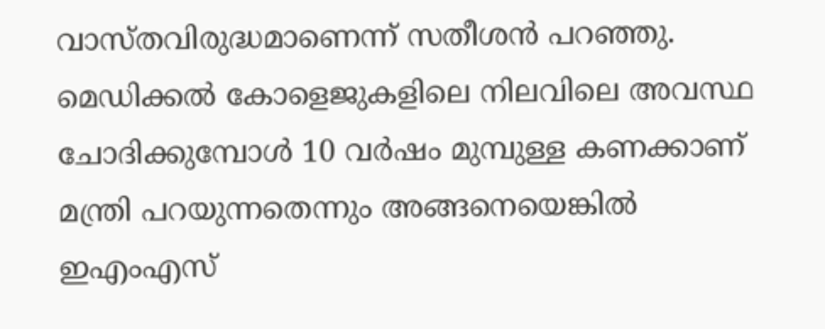വാസ്തവിരുദ്ധമാണെന്ന് സതീശൻ പറഞ്ഞു. മെഡിക്കല്‍ കോളെജുകളിലെ നിലവിലെ അവസ്ഥ ചോദിക്കുമ്പോള്‍ 10 വര്‍ഷം മുമ്പുള്ള കണക്കാണ് മന്ത്രി പറയുന്നതെന്നും അങ്ങനെയെങ്കില്‍ ഇഎംഎസ്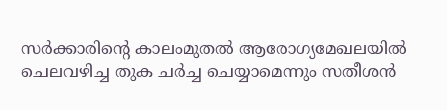സര്‍ക്കാരിന്‍റെ കാലംമുതല്‍ ആരോഗ്യമേഖലയില്‍ ചെലവഴിച്ച തുക ചര്‍ച്ച ചെയ്യാമെന്നും സതീശൻ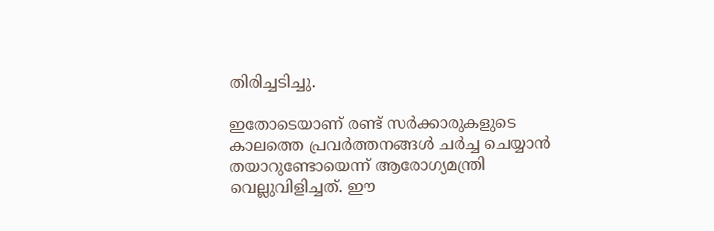തിരിച്ചടിച്ചു.

ഇതോടെയാണ് രണ്ട് സര്‍ക്കാരുകളുടെ കാലത്തെ പ്രവര്‍ത്തനങ്ങൾ ചര്‍ച്ച ചെയ്യാന്‍ തയാറുണ്ടോയെന്ന് ആരോഗ്യമന്ത്രി വെല്ലുവിളിച്ചത്. ഈ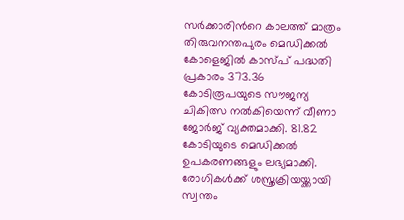സർക്കാരിന്‍റെ കാലത്ത് മാത്രം തിരുവനന്തപുരം മെഡിക്കൽ കോളെജിൽ കാസ്പ് പദ്ധതി പ്രകാരം 373.36 കോടിരൂപയുടെ സൗജന്യ ചികിത്സ നൽകിയെന്ന് വീണാ ജോർജ് വ്യക്തമാക്കി. 81.82 കോടിയുടെ മെഡിക്കൽ ഉപകരണങ്ങളും ലഭ്യമാക്കി. രോഗികൾക്ക് ശസ്ത്രക്രിയയ്ക്കായി സ്വന്തം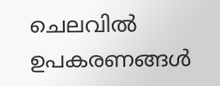ചെലവിൽ ഉപകരണങ്ങൾ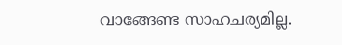വാങ്ങേണ്ട സാഹചര്യമില്ല.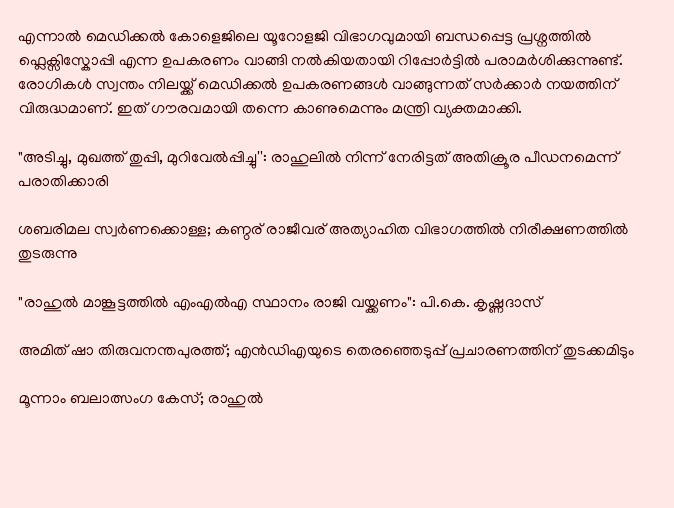എന്നാൽ ‌മെഡിക്കൽ കോളെജിലെ യൂറോളജി വിഭാഗവുമായി ബന്ധപ്പെട്ട പ്രശ്നത്തിൽ ഫ്ലെക്സിസ്കോപ്പി എന്ന ഉപകരണം വാങ്ങി നൽകിയതായി റിപ്പോർട്ടിൽ പരാമർശിക്കുന്നുണ്ട്. രോഗികൾ സ്വന്തം നിലയ്ക്ക് മെഡിക്കൽ ഉപകരണങ്ങൾ വാങ്ങുന്നത് സർക്കാർ നയത്തിന് വിരുദ്ധമാണ്. ഇത് ഗൗരവമായി തന്നെ കാണുമെന്നും മന്ത്രി വ്യക്തമാക്കി.

"അടിച്ചു, മുഖത്ത് തുപ്പി, മുറിവേൽപ്പിച്ചു'': രാഹുലിൽ നിന്ന് നേരിട്ടത് അതിക്രൂര പീഡനമെന്ന് പരാതിക്കാരി

ശബരിമല സ്വർണക്കൊള്ള; കണ്ഠര് രാജീവര് അത‍്യാഹിത വിഭാഗത്തിൽ നിരീക്ഷണത്തിൽ തുടരുന്നു

"രാഹുൽ മാങ്കൂട്ടത്തിൽ എംഎൽഎ സ്ഥാനം രാജി വയ്ക്കണം": പി.കെ. കൃഷ്ണദാസ്

അമിത് ഷാ തിരുവനന്തപുരത്ത്; എൻഡിഎയുടെ തെരഞ്ഞെടുപ്പ് പ്രചാരണത്തിന് തുടക്കമിടും

മൂന്നാം ബലാത്സംഗ കേസ്; രാഹുൽ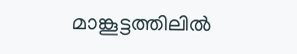മാങ്കൂട്ടത്തിലിൽ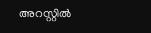അറസ്റ്റിൽ‌